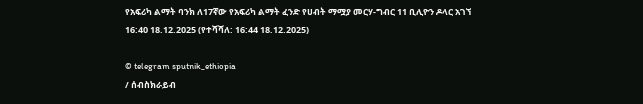የአፍሪካ ልማት ባንክ ለ17ኛው የአፍሪካ ልማት ፈንድ የሀብት ማሟያ መርሃ-ግብር 11 ቢሊዮን ዶላር አገኘ
16:40 18.12.2025 (የተሻሻለ: 16:44 18.12.2025)

© telegram sputnik_ethiopia
/ ሰብስክራይብ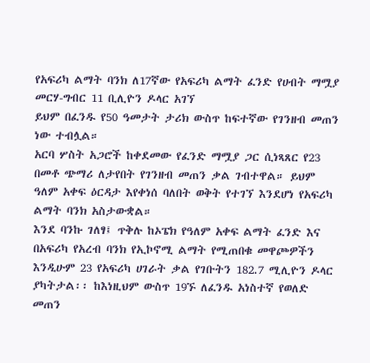የአፍሪካ ልማት ባንክ ለ17ኛው የአፍሪካ ልማት ፈንድ የሀብት ማሟያ መርሃ-ግብር 11 ቢሊዮን ዶላር አገኘ
ይህም በፈንዱ የ50 ዓመታት ታሪክ ውስጥ ከፍተኛው የገንዘብ መጠን ነው ተብሏል።
አርባ ሦስት አጋሮች ከቀደመው የፈንድ ማሟያ ጋር ሲነጻጸር የ23 በመቶ ጭማሪ ለታየበት የገንዘብ መጠን ቃል ገብተዋል። ይህም ዓለም አቀፍ ዕርዳታ እየቀነሰ ባለበት ወቅት የተገኘ እንደሆነ የአፍሪካ ልማት ባንክ አስታውቋል።
እንደ ባንኩ ገለፃ፤ ጥቅሉ ከኦፔክ የዓለም አቀፍ ልማት ፈንድ እና በአፍሪካ የአረብ ባንክ የኢኮኖሚ ልማት የሚጠበቁ መዋጮዎችን እንዲሁም 23 የአፍሪካ ሀገራት ቃል የገቡትን 182.7 ሚሊዮን ዶላር ያካትታል፡፡ ከእነዚህም ውስጥ 19ኙ ለፈንዱ አነስተኛ የወለድ መጠን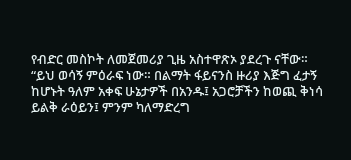የብድር መስኮት ለመጀመሪያ ጊዜ አስተዋጽኦ ያደረጉ ናቸው።
“ይህ ወሳኝ ምዕራፍ ነው። በልማት ፋይናንስ ዙሪያ እጅግ ፈታኝ ከሆኑት ዓለም አቀፍ ሁኔታዎች በአንዱ፤ አጋሮቻችን ከወጪ ቅነሳ ይልቅ ራዕይን፤ ምንም ካለማድረግ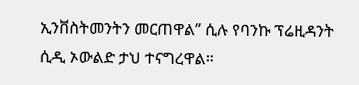ኢንቨስትመንትን መርጠዋል” ሲሉ የባንኩ ፕሬዚዳንት ሲዲ ኦውልድ ታህ ተናግረዋል።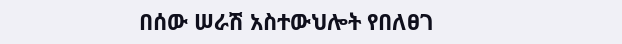በሰው ሠራሽ አስተውህሎት የበለፀገ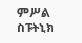ምሥል
ስፑትኒክ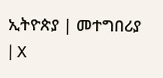ኢትዮጵያ | መተግበሪያ | X